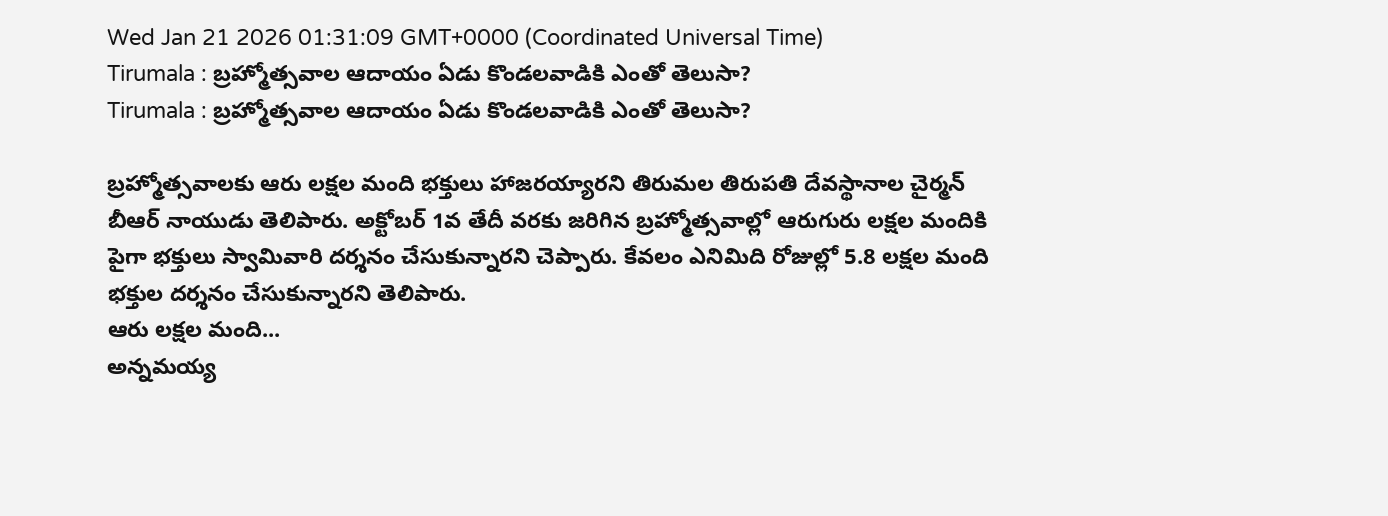Wed Jan 21 2026 01:31:09 GMT+0000 (Coordinated Universal Time)
Tirumala : బ్రహ్మోత్సవాల ఆదాయం ఏడు కొండలవాడికి ఎంతో తెలుసా?
Tirumala : బ్రహ్మోత్సవాల ఆదాయం ఏడు కొండలవాడికి ఎంతో తెలుసా?

బ్రహ్మోత్సవాలకు ఆరు లక్షల మంది భక్తులు హాజరయ్యారని తిరుమల తిరుపతి దేవస్థానాల చైర్మన్ బీఆర్ నాయుడు తెలిపారు. అక్టోబర్ 1వ తేదీ వరకు జరిగిన బ్రహ్మోత్సవాల్లో ఆరుగురు లక్షల మందికి పైగా భక్తులు స్వామివారి దర్శనం చేసుకున్నారని చెప్పారు. కేవలం ఎనిమిది రోజుల్లో 5.8 లక్షల మంది భక్తుల దర్శనం చేసుకున్నారని తెలిపారు.
ఆరు లక్షల మంది...
అన్నమయ్య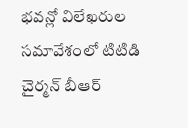భవన్లో విలేఖరుల సమావేశంలో టిటిడి చైర్మన్ బీఆర్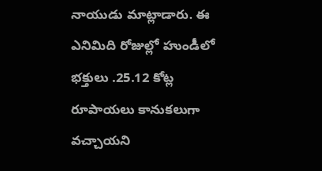నాయుడు మాట్లాడారు. ఈ ఎనిమిది రోజుల్లో హుండీలో భక్తులు .25.12 కోట్ల రూపాయలు కానుకలుగా వచ్చాయని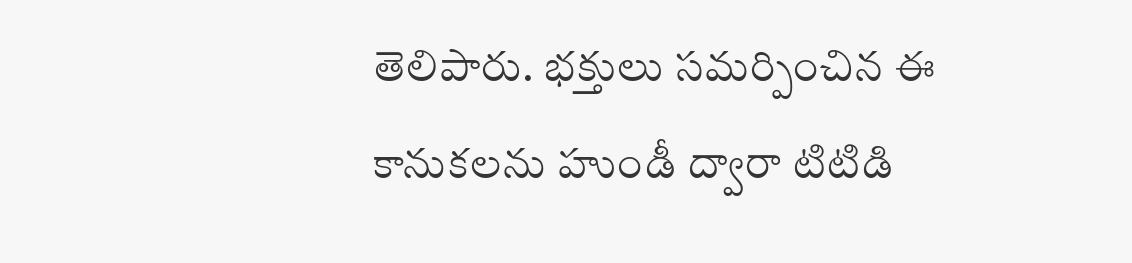తెలిపారు. భక్తులు సమర్పించిన ఈ కానుకలను హుండీ ద్వారా టిటిడి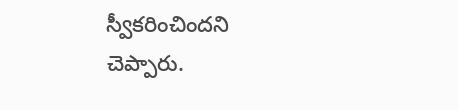స్వీకరించిందని చెప్పారు.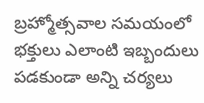బ్రహ్మోత్సవాల సమయంలో భక్తులు ఎలాంటి ఇబ్బందులు పడకుండా అన్ని చర్యలు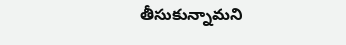తీసుకున్నామని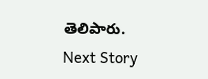తెలిపారు.
Next Story